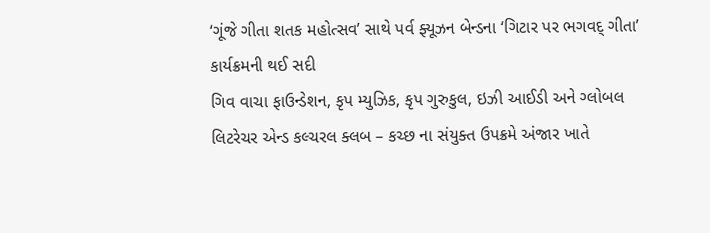‘ગૂંજે ગીતા શતક મહોત્સવ’ સાથે પર્વ ફ્યૂઝન બેન્ડના ‘ગિટાર પર ભગવદ્ ગીતા’ કાર્યક્રમની થઈ સદી
ગિવ વાચા ફાઉન્ડેશન, કૃપ મ્યુઝિક, કૃપ ગુરુકુલ, ઇઝી આઈડી અને ગ્લોબલ લિટરેચર એન્ડ કલ્ચરલ ક્લબ – કચ્છ ના સંયુક્ત ઉપક્રમે અંજાર ખાતે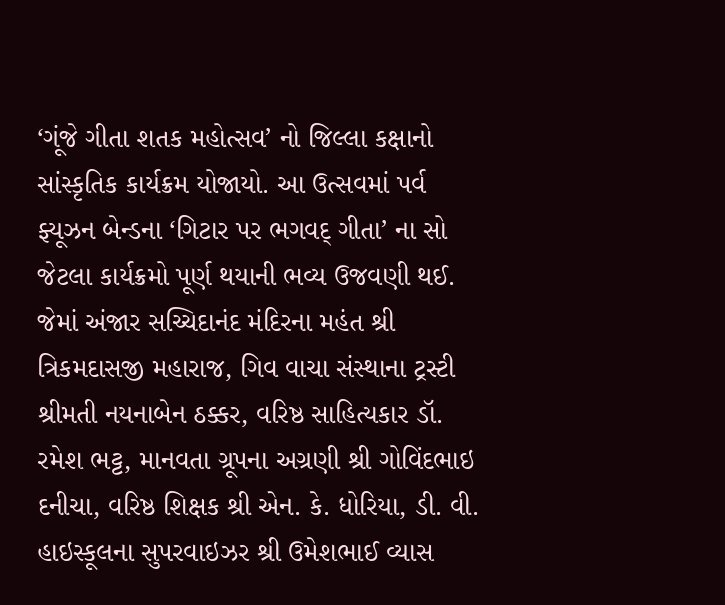‘ગૂંજે ગીતા શતક મહોત્સવ’ નો જિલ્લા કક્ષાનો સાંસ્કૃતિક કાર્યક્રમ યોજાયો. આ ઉત્સવમાં પર્વ ફ્યૂઝન બેન્ડના ‘ગિટાર પર ભગવદ્ ગીતા’ ના સો જેટલા કાર્યક્રમો પૂર્ણ થયાની ભવ્ય ઉજવણી થઈ. જેમાં અંજાર સચ્ચિદાનંદ મંદિરના મહંત શ્રી ત્રિકમદાસજી મહારાજ, ગિવ વાચા સંસ્થાના ટ્રસ્ટી શ્રીમતી નયનાબેન ઠક્કર, વરિષ્ઠ સાહિત્યકાર ડૉ. રમેશ ભટ્ટ, માનવતા ગ્રૂપના અગ્રણી શ્રી ગોવિંદભાઇ દનીચા, વરિષ્ઠ શિક્ષક શ્રી એન. કે. ધોરિયા, ડી. વી. હાઇસ્કૂલના સુપરવાઇઝર શ્રી ઉમેશભાઈ વ્યાસ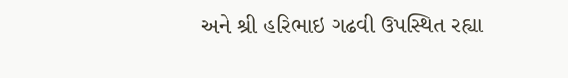અને શ્રી હરિભાઇ ગઢવી ઉપસ્થિત રહ્યા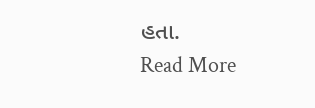હતા.
Read More